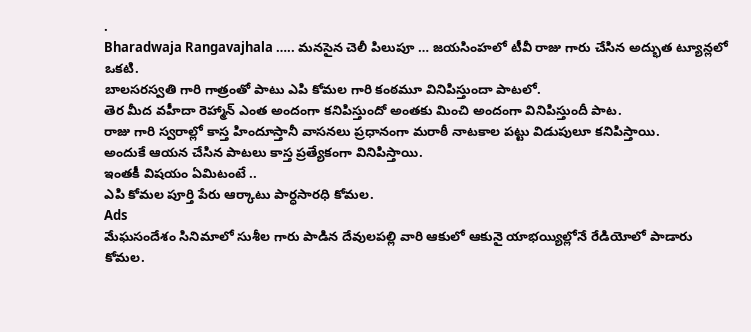.
Bharadwaja Rangavajhala ….. మనసైన చెలీ పిలుపూ … జయసింహలో టీవీ రాజు గారు చేసిన అద్భుత ట్యూన్లలో ఒకటి.
బాలసరస్వతి గారి గాత్రంతో పాటు ఎపి కోమల గారి కంఠమూ వినిపిస్తుందా పాటలో.
తెర మీద వహీదా రెహ్మాన్ ఎంత అందంగా కనిపిస్తుందో అంతకు మించి అందంగా వినిపిస్తుందీ పాట.
రాజు గారి స్వరాల్లో కాస్త హిందూస్తానీ వాసనలు ప్రధానంగా మరాఠీ నాటకాల పట్టు విడుపులూ కనిపిస్తాయి.
అందుకే ఆయన చేసిన పాటలు కాస్త ప్రత్యేకంగా వినిపిస్తాయి.
ఇంతకీ విషయం ఏమిటంటే ..
ఎపి కోమల పూర్తి పేరు ఆర్కాటు పార్ధసారధి కోమల.
Ads
మేఘసందేశం సినిమాలో సుశీల గారు పాడిన దేవులపల్లి వారి ఆకులో ఆకునై యాభయ్యిల్లోనే రేడియోలో పాడారు కోమల.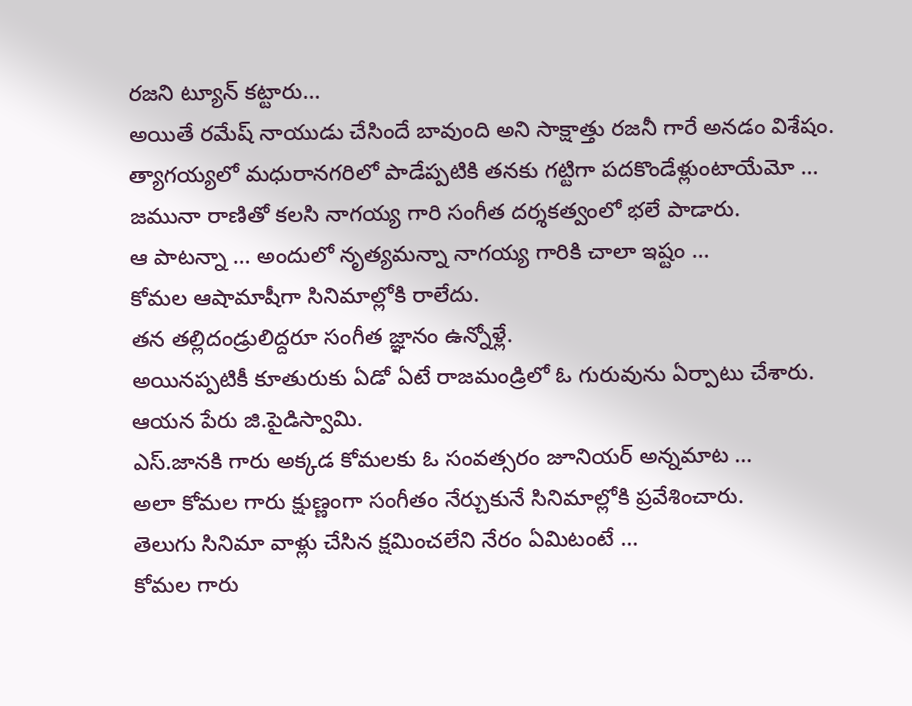రజని ట్యూన్ కట్టారు…
అయితే రమేష్ నాయుడు చేసిందే బావుంది అని సాక్షాత్తు రజనీ గారే అనడం విశేషం.
త్యాగయ్యలో మధురానగరిలో పాడేప్పటికి తనకు గట్టిగా పదకొండేళ్లుంటాయేమో …
జమునా రాణితో కలసి నాగయ్య గారి సంగీత దర్శకత్వంలో భలే పాడారు.
ఆ పాటన్నా … అందులో నృత్యమన్నా నాగయ్య గారికి చాలా ఇష్టం …
కోమల ఆషామాషీగా సినిమాల్లోకి రాలేదు.
తన తల్లిదండ్రులిద్దరూ సంగీత జ్ఞానం ఉన్నోళ్లే.
అయినప్పటికీ కూతురుకు ఏడో ఏటే రాజమండ్రిలో ఓ గురువును ఏర్పాటు చేశారు.
ఆయన పేరు జి.పైడిస్వామి.
ఎస్.జానకి గారు అక్కడ కోమలకు ఓ సంవత్సరం జూనియర్ అన్నమాట …
అలా కోమల గారు క్షుణ్ణంగా సంగీతం నేర్చుకునే సినిమాల్లోకి ప్రవేశించారు.
తెలుగు సినిమా వాళ్లు చేసిన క్షమించలేని నేరం ఏమిటంటే …
కోమల గారు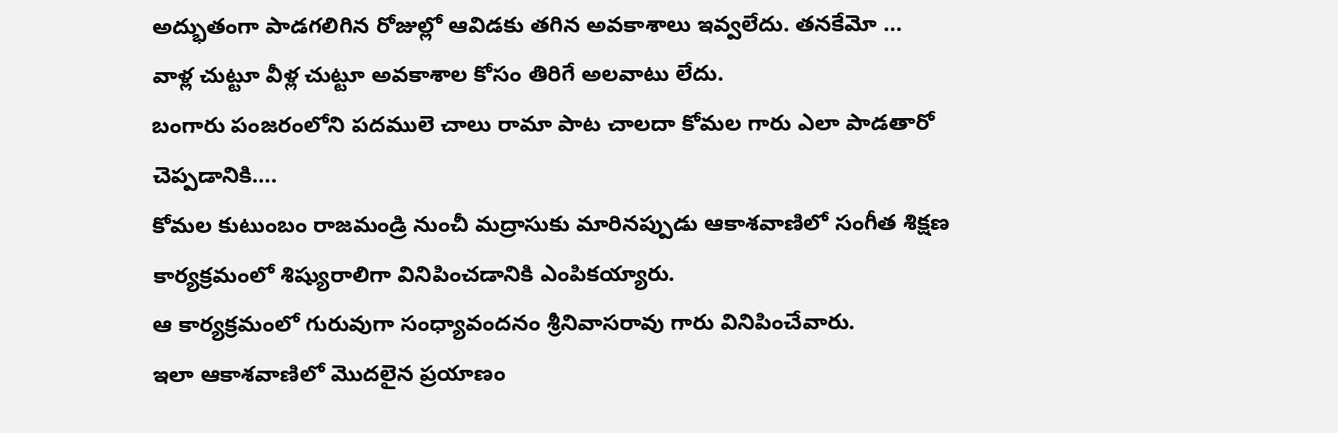అద్భుతంగా పాడగలిగిన రోజుల్లో ఆవిడకు తగిన అవకాశాలు ఇవ్వలేదు. తనకేమో …
వాళ్ల చుట్టూ వీళ్ల చుట్టూ అవకాశాల కోసం తిరిగే అలవాటు లేదు.
బంగారు పంజరంలోని పదములె చాలు రామా పాట చాలదా కోమల గారు ఎలా పాడతారో చెప్పడానికి….
కోమల కుటుంబం రాజమండ్రి నుంచీ మద్రాసుకు మారినప్పుడు ఆకాశవాణిలో సంగీత శిక్షణ కార్యక్రమంలో శిష్యురాలిగా వినిపించడానికి ఎంపికయ్యారు.
ఆ కార్యక్రమంలో గురువుగా సంధ్యావందనం శ్రీనివాసరావు గారు వినిపించేవారు.
ఇలా ఆకాశవాణిలో మొదలైన ప్రయాణం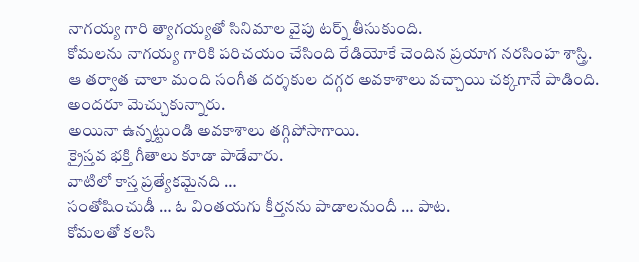నాగయ్య గారి త్యాగయ్యతో సినిమాల వైపు టర్న్ తీసుకుంది.
కోమలను నాగయ్య గారికి పరిచయం చేసింది రేడియోకే చెందిన ప్రయాగ నరసింహ శాస్త్రి.
ఆ తర్వాత చాలా మంది సంగీత దర్శకుల దగ్గర అవకాశాలు వచ్చాయి చక్కగానే పాడింది.
అందరూ మెచ్చుకున్నారు.
అయినా ఉన్నట్టుండి అవకాశాలు తగ్గిపోసాగాయి.
క్రైస్తవ భక్తి గీతాలు కూడా పాడేవారు.
వాటిలో కాస్త ప్రత్యేకమైనది …
సంతోషించుడీ … ఓ వింతయగు కీర్తనను పాడాలనుందీ … పాట.
కోమలతో కలసి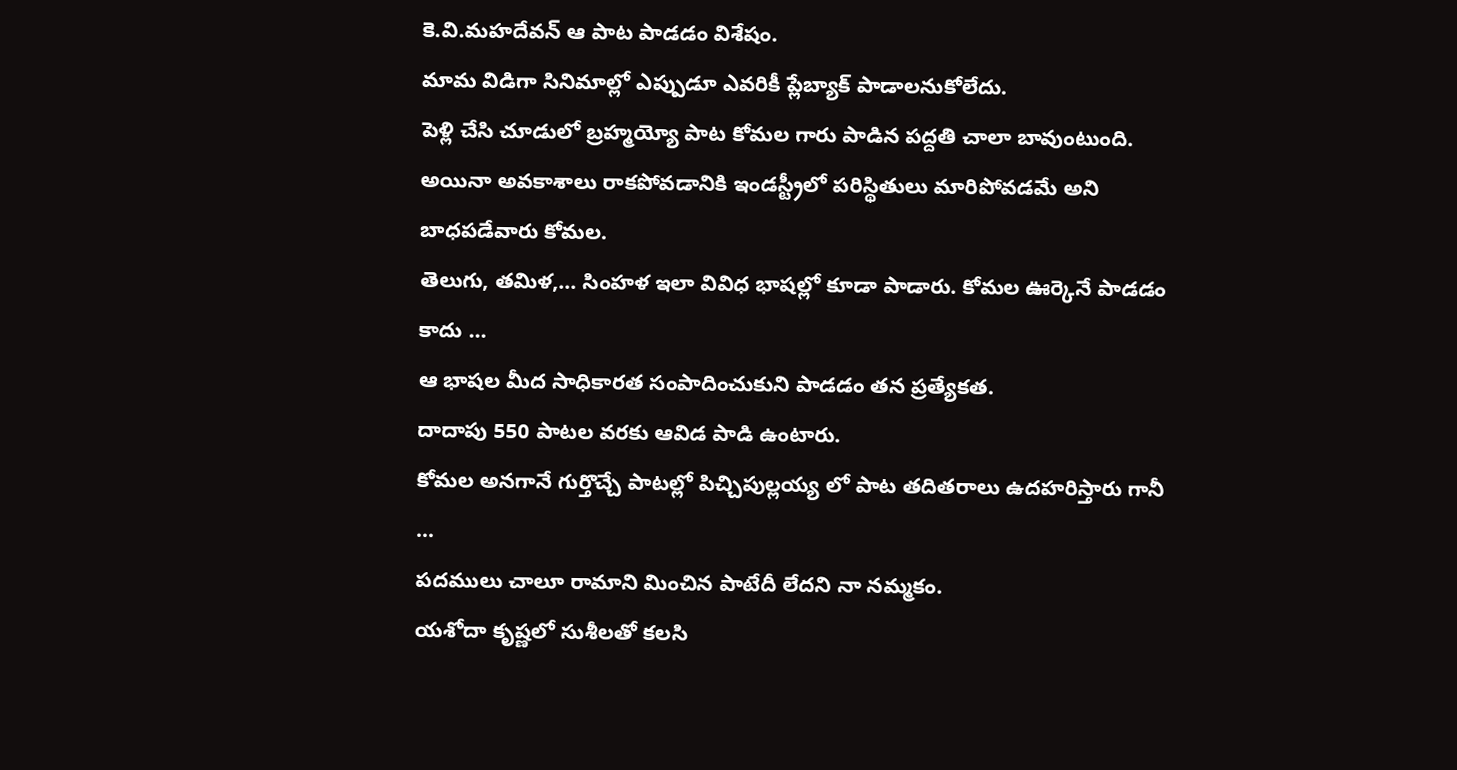కె.వి.మహదేవన్ ఆ పాట పాడడం విశేషం.
మామ విడిగా సినిమాల్లో ఎప్పుడూ ఎవరికీ ప్లేబ్యాక్ పాడాలనుకోలేదు.
పెళ్లి చేసి చూడులో బ్రహ్మయ్యో పాట కోమల గారు పాడిన పద్దతి చాలా బావుంటుంది.
అయినా అవకాశాలు రాకపోవడానికి ఇండస్ట్రీలో పరిస్థితులు మారిపోవడమే అని బాధపడేవారు కోమల.
తెలుగు, తమిళ,… సింహళ ఇలా వివిధ భాషల్లో కూడా పాడారు. కోమల ఊర్కెనే పాడడం కాదు …
ఆ భాషల మీద సాధికారత సంపాదించుకుని పాడడం తన ప్రత్యేకత.
దాదాపు 550 పాటల వరకు ఆవిడ పాడి ఉంటారు.
కోమల అనగానే గుర్తొచ్చే పాటల్లో పిచ్చిపుల్లయ్య లో పాట తదితరాలు ఉదహరిస్తారు గానీ …
పదములు చాలూ రామాని మించిన పాటేదీ లేదని నా నమ్మకం.
యశోదా కృష్ణలో సుశీలతో కలసి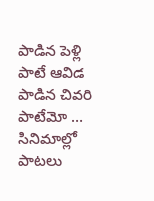పాడిన పెళ్లి పాటే ఆవిడ పాడిన చివరి పాటేమో …
సినిమాల్లో పాటలు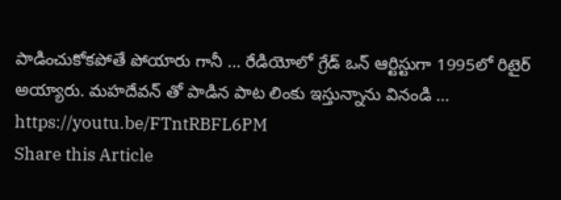పాడించుకోకపోతే పోయారు గానీ … రేడియోలో గ్రేడ్ ఒన్ ఆర్టిస్టుగా 1995లో రిటైర్ అయ్యారు. మహదేవన్ తో పాడిన పాట లింకు ఇస్తున్నాను వినండి … https://youtu.be/FTntRBFL6PM
Share this Article